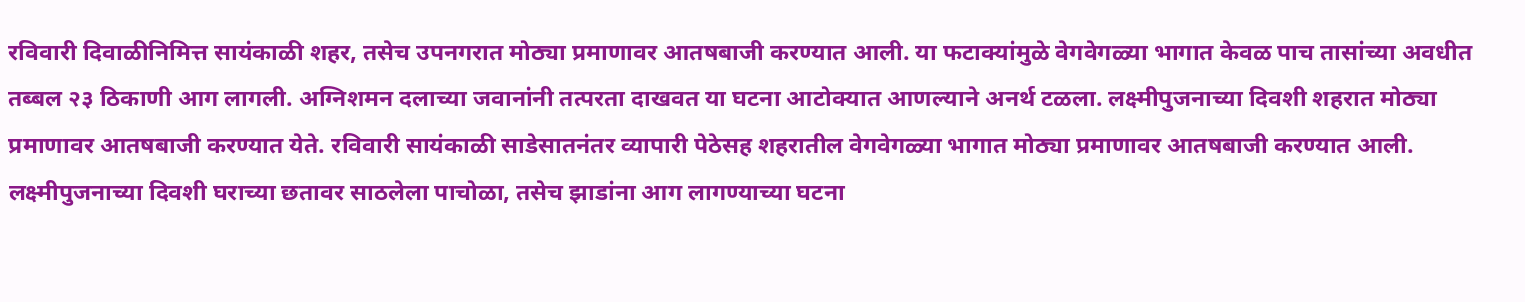रविवारी दिवाळीनिमित्त सायंकाळी शहर, तसेच उपनगरात मोठ्या प्रमाणावर आतषबाजी करण्यात आली. या फटाक्यांमुळे वेगवेगळ्या भागात केवळ पाच तासांच्या अवधीत तब्बल २३ ठिकाणी आग लागली. अग्निशमन दलाच्या जवानांनी तत्परता दाखवत या घटना आटोक्यात आणल्याने अनर्थ टळला. लक्ष्मीपुजनाच्या दिवशी शहरात मोठ्या प्रमाणावर आतषबाजी करण्यात येते. रविवारी सायंकाळी साडेसातनंतर व्यापारी पेठेसह शहरातील वेगवेगळ्या भागात मोठ्या प्रमाणावर आतषबाजी करण्यात आली. लक्ष्मीपुजनाच्या दिवशी घराच्या छतावर साठलेला पाचोळा, तसेच झाडांना आग लागण्याच्या घटना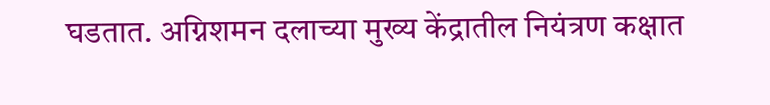घडतात. अग्निशमन दलाच्या मुख्य केंद्रातील नियंत्रण कक्षात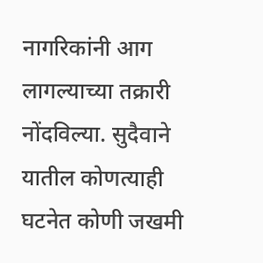नागरिकांनी आग लागल्याच्या तक्रारी नोंदविल्या. सुदैवाने यातील कोणत्याही घटनेत कोणी जखमी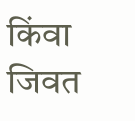किंवा जिवत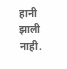हानी झाली नाही.